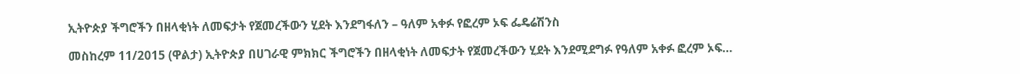ኢትዮጵያ ችግሮችን በዘላቂነት ለመፍታት የጀመረችውን ሂደት እንደግፋለን – ዓለም አቀፉ የፎረም ኦፍ ፌዴሬሽንስ

መስከረም 11/2015 (ዋልታ) ኢትዮጵያ በሀገራዊ ምክክር ችግሮችን በዘላቂነት ለመፍታት የጀመረችውን ሂደት እንደሚደግፉ የዓለም አቀፉ ፎረም ኦፍ…